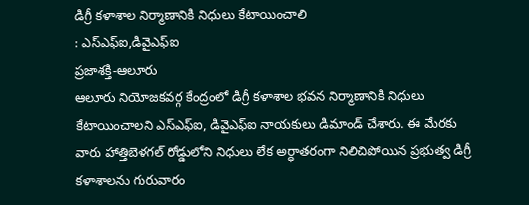డిగ్రీ కళాశాల నిర్మాణానికి నిధులు కేటాయించాలి
: ఎస్ఎఫ్ఐ,డివైఎఫ్ఐ
ప్రజాశక్తి-ఆలూరు
ఆలూరు నియోజకవర్గ కేంద్రంలో డిగ్రీ కళాశాల భవన నిర్మాణానికి నిధులు కేటాయించాలని ఎస్ఎఫ్ఐ, డివైఎఫ్ఐ నాయకులు డిమాండ్ చేశారు. ఈ మేరకు వారు హాత్తిబెళగల్ రోడ్డులోని నిధులు లేక అర్ధాతరంగా నిలిచిపోయిన ప్రభుత్వ డిగ్రీ కళాశాలను గురువారం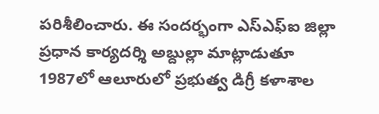పరిశీలించారు. ఈ సందర్భంగా ఎస్ఎఫ్ఐ జిల్లా ప్రధాన కార్యదర్శి అబ్దుల్లా మాట్లాడుతూ 1987లో ఆలూరులో ప్రభుత్వ డిగ్రీ కళాశాల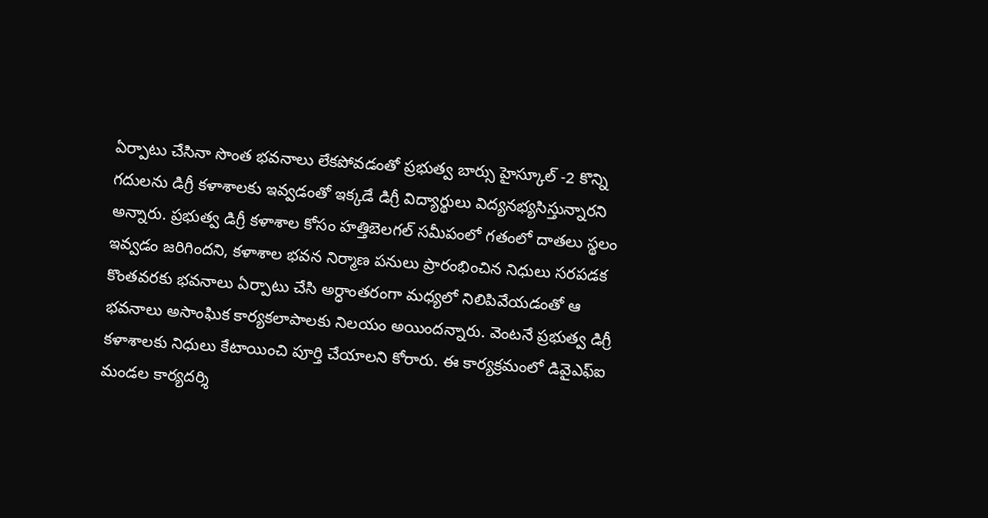ఏర్పాటు చేసినా సొంత భవనాలు లేకపోవడంతో ప్రభుత్వ బార్సు హైస్కూల్ -2 కొన్ని గదులను డిగ్రీ కళాశాలకు ఇవ్వడంతో ఇక్కడే డిగ్రీ విద్యార్థులు విద్యనభ్యసిస్తున్నారని అన్నారు. ప్రభుత్వ డిగ్రీ కళాశాల కోసం హత్తిబెలగల్ సమీపంలో గతంలో దాతలు స్థలం ఇవ్వడం జరిగిందని, కళాశాల భవన నిర్మాణ పనులు ప్రారంభించిన నిధులు సరపడక కొంతవరకు భవనాలు ఏర్పాటు చేసి అర్ధాంతరంగా మధ్యలో నిలిపివేయడంతో ఆ భవనాలు అసాంఘిక కార్యకలాపాలకు నిలయం అయిందన్నారు. వెంటనే ప్రభుత్వ డిగ్రీ కళాశాలకు నిధులు కేటాయించి పూర్తి చేయాలని కోరారు. ఈ కార్యక్రమంలో డివైఎఫ్ఐ మండల కార్యదర్శి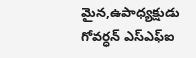మైన,ఉపాధ్యక్షుడు గోవర్ధన్ ఎస్ఎఫ్ఐ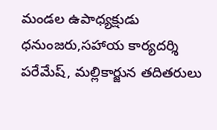మండల ఉపాధ్యక్షుడు ధనుంజరు,సహాయ కార్యదర్శి పరేమేష్, మల్లికార్జున తదితరులు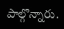పాల్గొన్నారు.